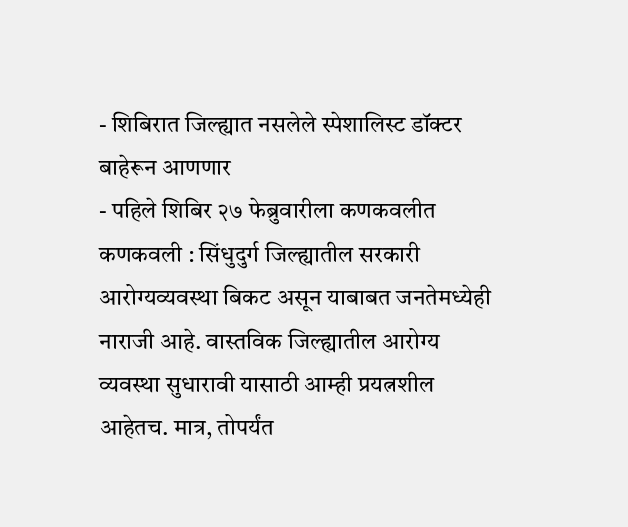- शिबिरात जिल्ह्यात नसलेले स्पेशालिस्ट डॉक्टर बाहेरून आणणार
- पहिले शिबिर २७ फेब्रुवारीला कणकवलीत
कणकवली : सिंधुदुर्ग जिल्ह्यातील सरकारी आरोग्यव्यवस्था बिकट असून याबाबत जनतेमध्येही नाराजी आहे. वास्तविक जिल्ह्यातील आरोग्य व्यवस्था सुधारावी यासाठी आम्ही प्रयत्नशील आहेतच. मात्र, तोपर्यंत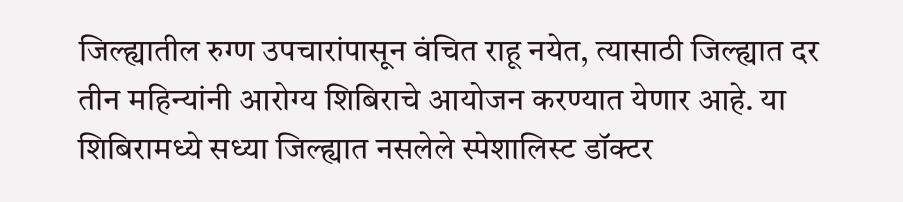जिल्ह्यातील रुग्ण उपचारांपासून वंचित राहू नयेत, त्यासाठी जिल्ह्यात दर तीन महिन्यांनी आरोग्य शिबिराचे आयोजन करण्यात येणार आहे. या शिबिरामध्ये सध्या जिल्ह्यात नसलेले स्पेशालिस्ट डॉक्टर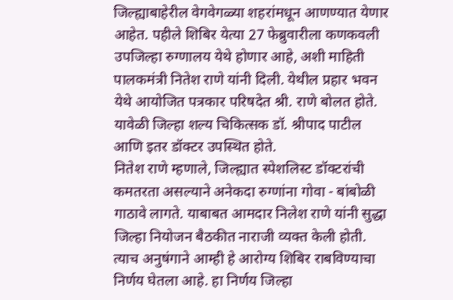जिल्ह्याबाहेरील वेगवेगळ्या शहरांमधून आणण्यात येणार आहेत. पहीले शिबिर येत्या 27 फेब्रुवारीला कणकवली उपजिल्हा रुग्णालय येथे होणार आहे, अशी माहिती पालकमंत्री नितेश राणे यांनी दिली. येथील प्रहार भवन येथे आयोजित पत्रकार परिषदेत श्री. राणे बोलत होते. यावेळी जिल्हा शल्य चिकित्सक डॉ. श्रीपाद पाटील आणि इतर डॉक्टर उपस्थित होते.
नितेश राणे म्हणाले, जिल्ह्यात स्पेशलिस्ट डॉक्टरांची कमतरता असल्याने अनेकदा रुग्णांना गोवा - बांबोळी गाठावे लागते. याबाबत आमदार निलेश राणे यांनी सुद्धा जिल्हा नियोजन बैठकीत नाराजी व्यक्त केली होती. त्याच अनुषंगाने आम्ही हे आरोग्य शिबिर राबविण्याचा निर्णय घेतला आहे. हा निर्णय जिल्हा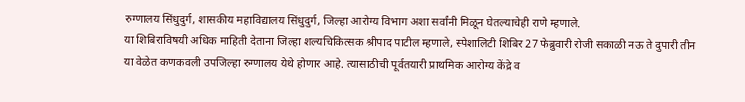रुग्णालय सिंधुदुर्ग, शासकीय महाविद्यालय सिंधुदुर्ग, जिल्हा आरोग्य विभाग अशा सर्वांनी मिळून घेतल्याचेही राणे म्हणाले.
या शिबिराविषयी अधिक माहिती देताना जिल्हा शल्यचिकित्सक श्रीपाद पाटील म्हणाले, स्पेशालिटी शिबिर 27 फेब्रुवारी रोजी सकाळी नऊ ते दुपारी तीन या वेळेत कणकवली उपजिल्हा रुग्णालय येथे होणार आहे. त्यासाठीची पूर्वतयारी प्राथमिक आरोग्य केंद्रे व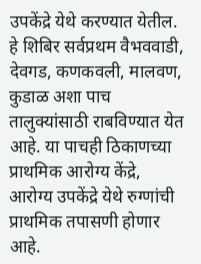उपकेंद्रे येथे करण्यात येतील. हे शिबिर सर्वप्रथम वैभववाडी, देवगड, कणकवली, मालवण, कुडाळ अशा पाच तालुक्यांसाठी राबविण्यात येत आहे. या पाचही ठिकाणच्या प्राथमिक आरोग्य केंद्रे, आरोग्य उपकेंद्रे येथे रुग्णांची प्राथमिक तपासणी होणार आहे.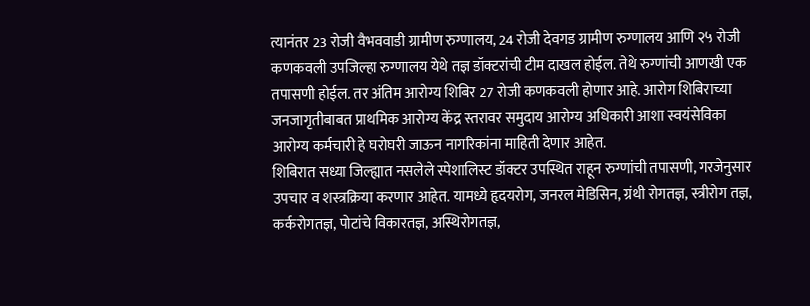त्यानंतर 23 रोजी वैभववाडी ग्रामीण रुग्णालय, 24 रोजी देवगड ग्रामीण रुग्णालय आणि २५ रोजी कणकवली उपजिल्हा रुग्णालय येथे तज्ञ डॉक्टरांची टीम दाखल होईल. तेथे रुग्णांची आणखी एक तपासणी होईल. तर अंतिम आरोग्य शिबिर 27 रोजी कणकवली होणार आहे. आरोग शिबिराच्या जनजागृतीबाबत प्राथमिक आरोग्य केंद्र स्तरावर समुदाय आरोग्य अधिकारी आशा स्वयंसेविका आरोग्य कर्मचारी हे घरोघरी जाऊन नागरिकांना माहिती देणार आहेत.
शिबिरात सध्या जिल्ह्यात नसलेले स्पेशालिस्ट डॉक्टर उपस्थित राहून रुग्णांची तपासणी, गरजेनुसार उपचार व शस्त्रक्रिया करणार आहेत. यामध्ये हृदयरोग, जनरल मेडिसिन, ग्रंथी रोगतज्ञ, स्त्रीरोग तज्ञ, कर्करोगतज्ञ, पोटांचे विकारतज्ञ, अस्थिरोगतज्ञ,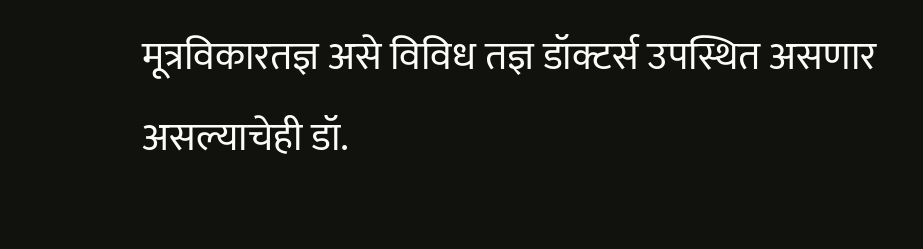मूत्रविकारतज्ञ असे विविध तज्ञ डॉक्टर्स उपस्थित असणार असल्याचेही डॉ.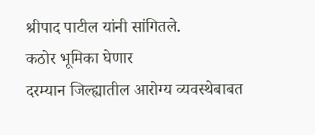श्रीपाद पाटील यांनी सांगितले.
कठोर भूमिका घेणार
दरम्यान जिल्ह्यातील आरोग्य व्यवस्थेबाबत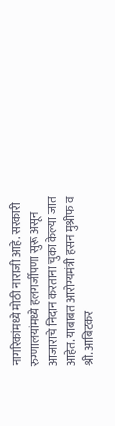नागरिकांमध्ये मोठी नाराजी आहे. सरकारी रुग्णालयांमध्ये हलगर्जीपणा सुरू असून आजाराचे निदान करताना चुका केल्या जात आहेत. याबाबत आरोग्यमंत्री हसन मुश्रीफ व श्री. आबिटकर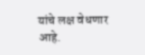यांचे लक्ष वेधणार आहे.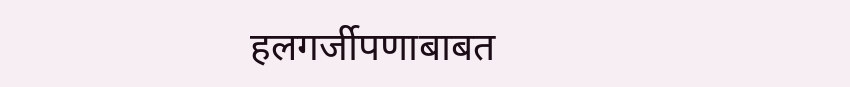हलगर्जीपणाबाबत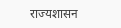राज्यशासन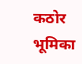कठोर भूमिका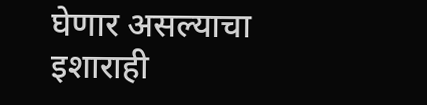घेणार असल्याचा इशाराही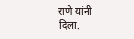राणे यांनी दिला.